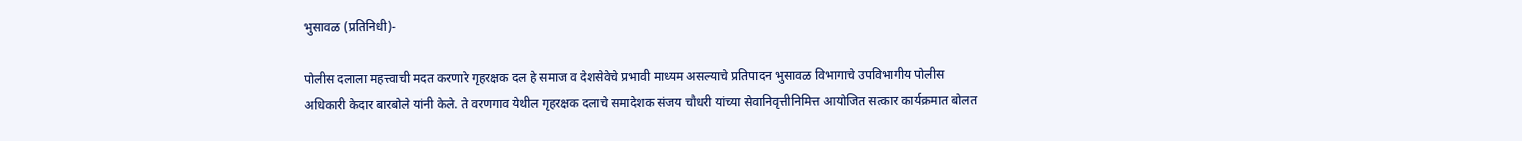भुसावळ (प्रतिनिधी)-

पोलीस दलाला महत्त्वाची मदत करणारे गृहरक्षक दल हे समाज व देशसेवेचे प्रभावी माध्यम असल्याचे प्रतिपादन भुसावळ विभागाचे उपविभागीय पोलीस अधिकारी केदार बारबोले यांनी केले. ते वरणगाव येथील गृहरक्षक दलाचे समादेशक संजय चौधरी यांच्या सेवानिवृत्तीनिमित्त आयोजित सत्कार कार्यक्रमात बोलत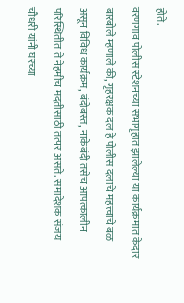होते.
वरणगाव पोलीस स्टेशनच्या सभागृहात झालेल्या या कार्यक्रमात केदार बारबोले म्हणाले की, गृहरक्षक दल हे पोलीस दलाचे महत्त्वाचे बळ असून विविध कार्यक्रम, बंदोबस्त, नाकेबंदी तसेच आपत्कालीन परिस्थितीत ते नेहमीच मदतीसाठी तत्पर असते. समादेशक संजय चौधरी यांनी घरच्या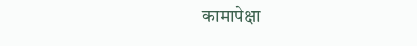कामापेक्षा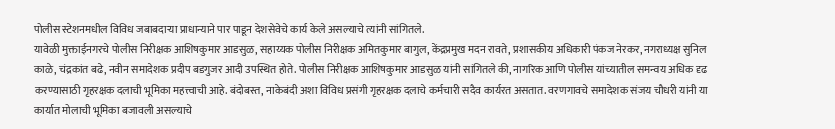पोलीस स्टेशनमधील विविध जबाबदाऱ्या प्राधान्याने पार पाडून देशसेवेचे कार्य केले असल्याचे त्यांनी सांगितले.
यावेळी मुक्ताईनगरचे पोलीस निरीक्षक आशिषकुमार आडसुळ, सहाय्यक पोलीस निरीक्षक अमितकुमार बागुल, केंद्रप्रमुख मदन रावते, प्रशासकीय अधिकारी पंकज नेरकर, नगराध्यक्ष सुनिल काळे, चंद्रकांत बढे, नवीन समादेशक प्रदीप बडगुजर आदी उपस्थित होते. पोलीस निरीक्षक आशिषकुमार आडसुळ यांनी सांगितले की, नागरिक आणि पोलीस यांच्यातील समन्वय अधिक दृढ करण्यासाठी गृहरक्षक दलाची भूमिका महत्त्वाची आहे. बंदोबस्त, नाकेबंदी अशा विविध प्रसंगी गृहरक्षक दलाचे कर्मचारी सदैव कार्यरत असतात. वरणगावचे समादेशक संजय चौधरी यांनी या कार्यात मोलाची भूमिका बजावली असल्याचे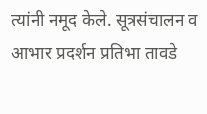त्यांनी नमूद केले. सूत्रसंचालन व आभार प्रदर्शन प्रतिभा तावडे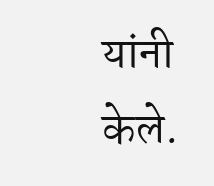यांनी केले.